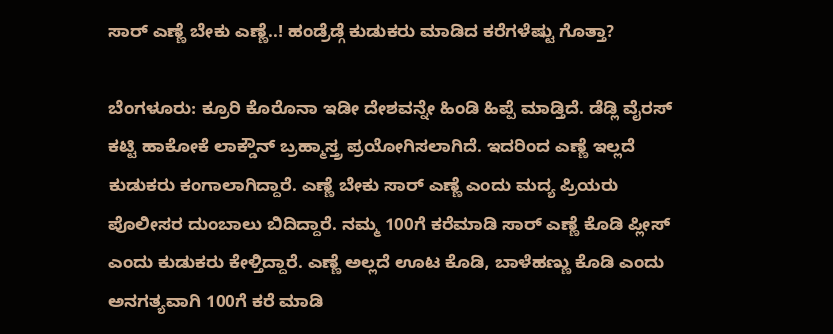ಸಾರ್‌‌ ಎಣ್ಣೆ ಬೇಕು ಎಣ್ಣೆ..! ಹಂಡ್ರೆಡ್ಗೆ ಕುಡುಕರು ಮಾಡಿದ ಕರೆಗಳೆಷ್ಟು ಗೊತ್ತಾ?

ಬೆಂಗಳೂರು: ಕ್ರೂರಿ ಕೊರೊನಾ ಇಡೀ ದೇಶವನ್ನೇ ಹಿಂಡಿ ಹಿಪ್ಪೆ ಮಾಡ್ತಿದೆ. ಡೆಡ್ಲಿ ವೈರಸ್ ಕಟ್ಟಿ ಹಾಕೋಕೆ ಲಾಕ್ಡೌನ್ ಬ್ರಹ್ಮಾಸ್ತ್ರ ಪ್ರಯೋಗಿಸಲಾಗಿದೆ. ಇದರಿಂದ ಎಣ್ಣೆ ಇಲ್ಲದೆ ಕುಡುಕರು ಕಂಗಾಲಾಗಿದ್ದಾರೆ. ಎಣ್ಣೆ ಬೇಕು ಸಾರ್‌‌ ಎಣ್ಣೆ ಎಂದು ಮದ್ಯ ಪ್ರಿಯರು ಪೊಲೀಸರ ದುಂಬಾಲು ಬಿದಿದ್ದಾರೆ. ನಮ್ಮ 100ಗೆ ಕರೆಮಾಡಿ ಸಾರ್ ಎಣ್ಣೆ ಕೊಡಿ ಪ್ಲೀಸ್ ಎಂದು ಕುಡುಕರು ಕೇಳ್ತಿದ್ದಾರೆ. ಎಣ್ಣೆ ಅಲ್ಲದೆ ಊಟ ಕೊಡಿ, ಬಾಳೆಹಣ್ಣು ಕೊಡಿ ಎಂದು ಅನಗತ್ಯವಾಗಿ 100ಗೆ ಕರೆ ಮಾಡಿ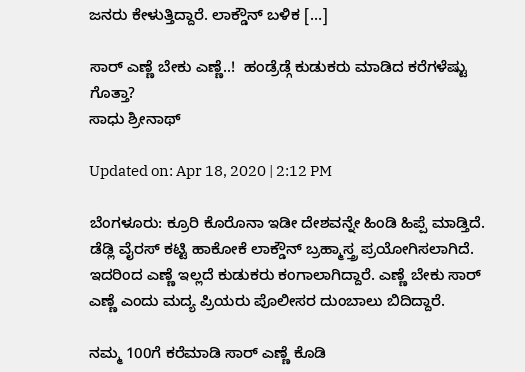ಜನರು ಕೇಳುತ್ತಿದ್ದಾರೆ. ಲಾಕ್ಡೌನ್ ಬಳಿಕ […]

ಸಾರ್‌‌ ಎಣ್ಣೆ ಬೇಕು ಎಣ್ಣೆ..!  ಹಂಡ್ರೆಡ್ಗೆ ಕುಡುಕರು ಮಾಡಿದ ಕರೆಗಳೆಷ್ಟು ಗೊತ್ತಾ?
ಸಾಧು ಶ್ರೀನಾಥ್

Updated on: Apr 18, 2020 | 2:12 PM

ಬೆಂಗಳೂರು: ಕ್ರೂರಿ ಕೊರೊನಾ ಇಡೀ ದೇಶವನ್ನೇ ಹಿಂಡಿ ಹಿಪ್ಪೆ ಮಾಡ್ತಿದೆ. ಡೆಡ್ಲಿ ವೈರಸ್ ಕಟ್ಟಿ ಹಾಕೋಕೆ ಲಾಕ್ಡೌನ್ ಬ್ರಹ್ಮಾಸ್ತ್ರ ಪ್ರಯೋಗಿಸಲಾಗಿದೆ. ಇದರಿಂದ ಎಣ್ಣೆ ಇಲ್ಲದೆ ಕುಡುಕರು ಕಂಗಾಲಾಗಿದ್ದಾರೆ. ಎಣ್ಣೆ ಬೇಕು ಸಾರ್‌‌ ಎಣ್ಣೆ ಎಂದು ಮದ್ಯ ಪ್ರಿಯರು ಪೊಲೀಸರ ದುಂಬಾಲು ಬಿದಿದ್ದಾರೆ.

ನಮ್ಮ 100ಗೆ ಕರೆಮಾಡಿ ಸಾರ್ ಎಣ್ಣೆ ಕೊಡಿ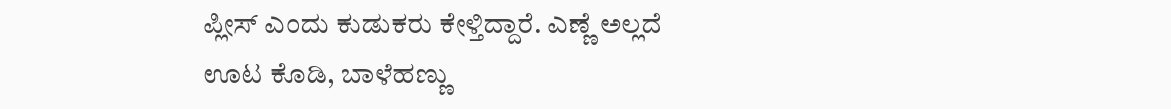ಪ್ಲೀಸ್ ಎಂದು ಕುಡುಕರು ಕೇಳ್ತಿದ್ದಾರೆ. ಎಣ್ಣೆ ಅಲ್ಲದೆ ಊಟ ಕೊಡಿ, ಬಾಳೆಹಣ್ಣು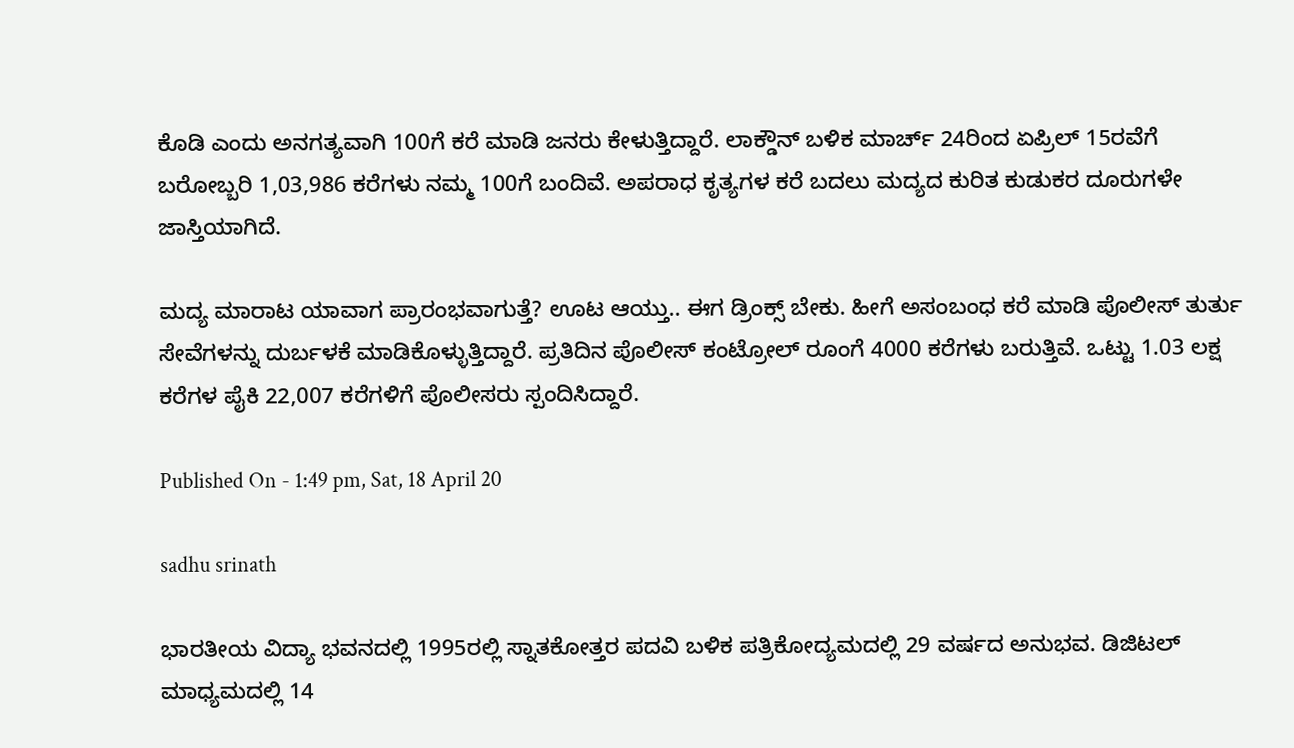ಕೊಡಿ ಎಂದು ಅನಗತ್ಯವಾಗಿ 100ಗೆ ಕರೆ ಮಾಡಿ ಜನರು ಕೇಳುತ್ತಿದ್ದಾರೆ. ಲಾಕ್ಡೌನ್ ಬಳಿಕ ಮಾರ್ಚ್ 24ರಿಂದ ಏಪ್ರಿಲ್ 15ರವೆಗೆ ಬರೋಬ್ಬರಿ 1,03,986 ಕರೆಗಳು ನಮ್ಮ 100ಗೆ ಬಂದಿವೆ. ಅಪರಾಧ ಕೃತ್ಯಗಳ ಕರೆ ಬದಲು ಮದ್ಯದ ಕುರಿತ ಕುಡುಕರ ದೂರುಗಳೇ ಜಾಸ್ತಿಯಾಗಿದೆ.

ಮದ್ಯ ಮಾರಾಟ ಯಾವಾಗ ಪ್ರಾರಂಭವಾಗುತ್ತೆ? ಊಟ ಆಯ್ತು.. ಈಗ ಡ್ರಿಂಕ್ಸ್ ಬೇಕು. ಹೀಗೆ ಅಸಂಬಂಧ ಕರೆ ಮಾಡಿ ಪೊಲೀಸ್ ತುರ್ತು ಸೇವೆಗಳನ್ನು ದುರ್ಬಳಕೆ ಮಾಡಿಕೊಳ್ಳುತ್ತಿದ್ದಾರೆ. ಪ್ರತಿದಿನ ಪೊಲೀಸ್ ಕಂಟ್ರೋಲ್ ರೂಂಗೆ 4000 ಕರೆಗಳು ಬರುತ್ತಿವೆ. ಒಟ್ಟು 1.03 ಲಕ್ಷ ಕರೆಗಳ ಪೈಕಿ 22,007 ಕರೆಗಳಿಗೆ ಪೊಲೀಸರು ಸ್ಪಂದಿಸಿದ್ದಾರೆ.

Published On - 1:49 pm, Sat, 18 April 20

sadhu srinath

ಭಾರತೀಯ ವಿದ್ಯಾ ಭವನದಲ್ಲಿ 1995ರಲ್ಲಿ ಸ್ನಾತಕೋತ್ತರ ಪದವಿ ಬಳಿಕ ಪತ್ರಿಕೋದ್ಯಮದಲ್ಲಿ 29 ವರ್ಷದ ಅನುಭವ. ಡಿಜಿಟಲ್ ಮಾಧ್ಯಮದಲ್ಲಿ 14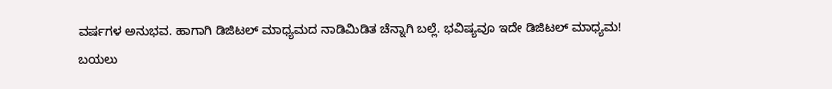ವರ್ಷಗಳ ಅನುಭವ. ಹಾಗಾಗಿ ಡಿಜಿಟಲ್ ಮಾಧ್ಯಮದ ನಾಡಿಮಿಡಿತ ಚೆನ್ನಾಗಿ ಬಲ್ಲೆ. ಭವಿಷ್ಯವೂ ಇದೇ ಡಿಜಿಟಲ್ ಮಾಧ್ಯಮ! ಬಯಲು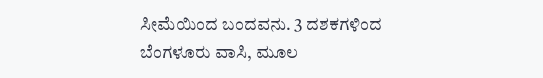ಸೀಮೆಯಿಂದ ಬಂದವನು. 3 ದಶಕಗಳಿಂದ ಬೆಂಗಳೂರು ವಾಸಿ, ಮೂಲ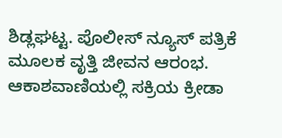ಶಿಡ್ಲಘಟ್ಟ. ಪೊಲೀಸ್ ನ್ಯೂಸ್ ಪತ್ರಿಕೆ ಮೂಲಕ ವೃತ್ತಿ ಜೀವನ ಆರಂಭ. ಆಕಾಶವಾಣಿಯಲ್ಲಿ ಸಕ್ರಿಯ ಕ್ರೀಡಾ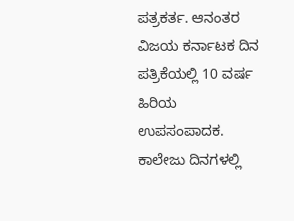ಪತ್ರಕರ್ತ. ಆನಂತರ ವಿಜಯ ಕರ್ನಾಟಕ ದಿನ ಪತ್ರಿಕೆಯಲ್ಲಿ 10 ವರ್ಷ ಹಿರಿಯ ಉಪಸಂಪಾದಕ. ಕಾಲೇಜು ದಿನಗಳಲ್ಲಿ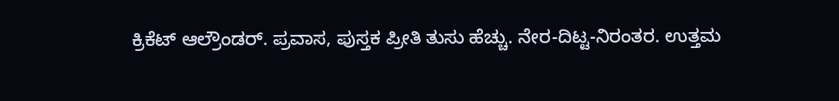ಕ್ರಿಕೆಟ್ ಆಲ್ರೌಂಡರ್. ಪ್ರವಾಸ, ಪುಸ್ತಕ ಪ್ರೀತಿ ತುಸು ಹೆಚ್ಚು. ನೇರ-ದಿಟ್ಟ-ನಿರಂತರ. ಉತ್ತಮ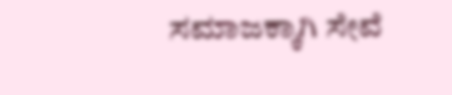ಸಮಾಜಕ್ಕಾಗಿ ಸೇವೆ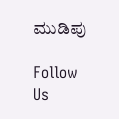ಮುಡಿಪು

Follow Us